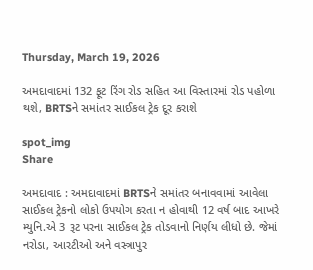Thursday, March 19, 2026

અમદાવાદમાં 132 ફૂટ રિંગ રોડ સહિત આ વિસ્તારમાં રોડ પહોળા થશે, BRTSને સમાંતર સાઈકલ ટ્રેક દૂર કરાશે

spot_img
Share

અમદાવાદ : અમદાવાદમાં BRTSને સમાંતર બનાવવામાં આવેલા સાઈકલ ટ્રેકનો લોકો ઉપયોગ કરતા ન હોવાથી 12 વર્ષ બાદ આખરે મ્યુનિ.એ 3 રૂટ પરના સાઈકલ ટ્રેક તોડવાનો નિર્ણય લીધો છે. જેમાં નરોડા, આરટીઓ અને વસ્ત્રાપુર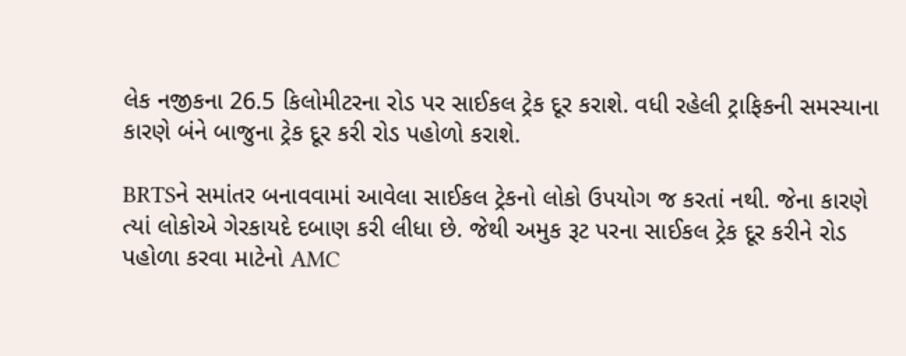લેક નજીકના 26.5 કિલોમીટરના રોડ પર સાઈકલ ટ્રેક દૂર કરાશે. વધી રહેલી ટ્રાફિકની સમસ્યાના કારણે બંને બાજુના ટ્રેક દૂર કરી રોડ પહોળો કરાશે.

BRTSને સમાંતર બનાવવામાં આવેલા સાઈકલ ટ્રેકનો લોકો ઉપયોગ જ કરતાં નથી. જેના કારણે ત્યાં લોકોએ ગેરકાયદે દબાણ કરી લીધા છે. જેથી અમુક રૂટ પરના સાઈકલ ટ્રેક દૂર કરીને રોડ પહોળા કરવા માટેનો AMC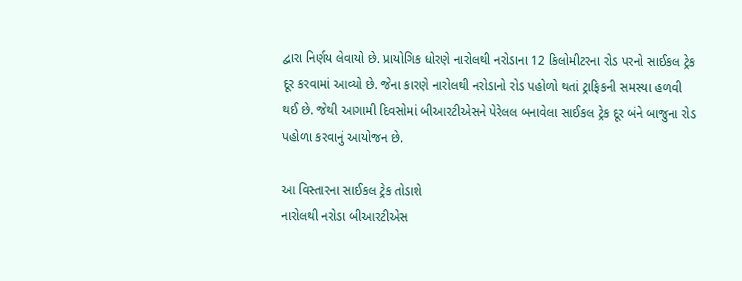દ્વારા નિર્ણય લેવાયો છે. પ્રાયોગિક ધોરણે નારોલથી નરોડાના 12 કિલોમીટરના રોડ પરનો સાઈકલ ટ્રેક દૂર કરવામાં આવ્યો છે. જેના કારણે નારોલથી નરોડાનો રોડ પહોળો થતાં ટ્રાફિકની સમસ્યા હળવી થઈ છે. જેથી આગામી દિવસોમાં બીઆરટીએસને પેરેલલ બનાવેલા સાઈકલ ટ્રેક દૂર બંને બાજુના રોડ પહોળા કરવાનું આયોજન છે.

આ વિસ્તારના સાઈકલ ટ્રેક તોડાશે
નારોલથી નરોડા બીઆરટીએસ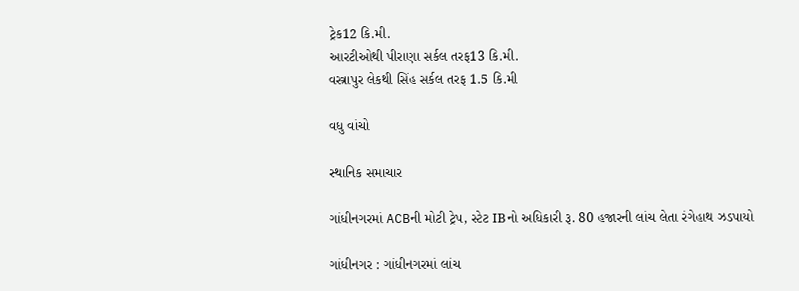ટ્રેક12 કિ.મી.
આરટીઓથી પીરાણા સર્કલ તરફ13 કિ.મી.
વસ્ત્રાપુર લેકથી સિંહ સર્કલ તરફ 1.5 કિ.મી

વધુ વાંચો

સ્થાનિક સમાચાર

ગાંધીનગરમાં ACBની મોટી ટ્રેપ, સ્ટેટ IBનો અધિકારી રૂ. 80 હજારની લાંચ લેતા રંગેહાથ ઝડપાયો

ગાંધીનગર : ગાંધીનગરમાં લાંચ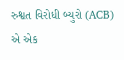રુશ્વત વિરોધી બ્યુરો (ACB) એ એક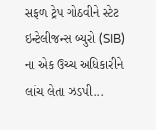સફળ ટ્રેપ ગોઠવીને સ્ટેટ ઇન્ટેલીજન્સ બ્યુરો (SIB) ના એક ઉચ્ચ અધિકારીને લાંચ લેતા ઝડપી...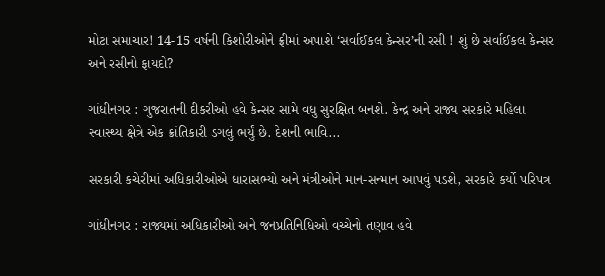મોટા સમાચાર! 14-15 વર્ષની કિશોરીઓને ફ્રીમાં અપાશે ‘સર્વાઈકલ કેન્સર’ની રસી ! શું છે સર્વાઈકલ કેન્સર અને રસીનો ફાયદો?

ગાંધીનગર : ગુજરાતની દીકરીઓ હવે કેન્સર સામે વધુ સુરક્ષિત બનશે. કેન્દ્ર અને રાજ્ય સરકારે મહિલા સ્વાસ્થ્ય ક્ષેત્રે એક ક્રાંતિકારી ડગલું ભર્યું છે. દેશની ભાવિ...

સરકારી કચેરીમાં અધિકારીઓએ ધારાસભ્યો અને મંત્રીઓને માન-સન્માન આપવું પડશે, સરકારે કર્યો પરિપત્ર

ગાંધીનગર : રાજ્યમાં અધિકારીઓ અને જનપ્રતિનિધિઓ વચ્ચેનો તણાવ હવે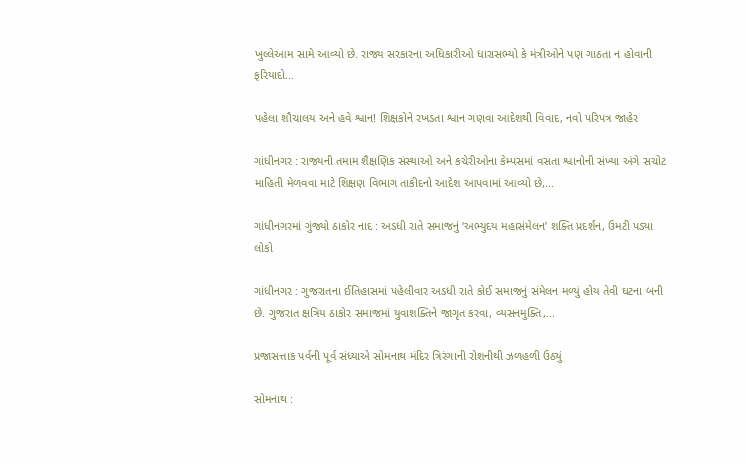ખુલ્લેઆમ સામે આવ્યો છે. રાજ્ય સરકારના અધિકારીઓ ધારાસભ્યો કે મંત્રીઓને પણ ગાઠતા ન હોવાની ફરિયાદો...

પહેલા શૌચાલય અને હવે શ્વાન! શિક્ષકોને રખડતા શ્વાન ગણવા આદેશથી વિવાદ, નવો પરિપત્ર જાહેર

ગાંધીનગર : રાજ્યની તમામ શૈક્ષણિક સંસ્થાઓ અને કચેરીઓના કેમ્પસમાં વસતા શ્વાનોની સંખ્યા અંગે સચોટ માહિતી મેળવવા માટે શિક્ષણ વિભાગ તાકીદનો આદેશ આપવામાં આવ્યો છે,...

ગાંધીનગરમાં ગુંજ્યો ઠાકોર નાદ : અડધી રાતે સમાજનું ‘અભ્યુદય મહાસંમેલન’ શક્તિ પ્રદર્શન, ઉમટી પડ્યા લોકો

ગાંધીનગર : ગુજરાતના ઈતિહાસમાં પહેલીવાર અડધી રાતે કોઈ સમાજનું સંમેલન મળ્યું હોય તેવી ઘટના બની છે. ગુજરાત ક્ષત્રિય ઠાકોર સમાજમાં યુવાશક્તિને જાગૃત કરવા, વ્યસનમુક્તિ,...

પ્રજાસત્તાક પર્વની પૂર્વ સંધ્યાએ સોમનાથ મંદિર ત્રિરંગાની રોશનીથી ઝળહળી ઉઠ્યું

સોમનાથ :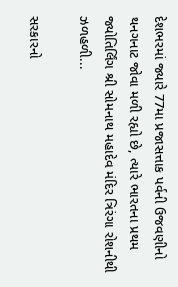દેશભરમાં જ્યારે 77મા પ્રજાસત્તાક પર્વની ઉજવણીનો થનગનાટ જોવા મળી રહ્યો છે, ત્યારે ભારતના પ્રથમ જ્યોતિર્લિંગ શ્રી સોમનાથ મહાદેવ મંદિર ત્રિરંગા રોશનીથી ઝળહળી...

સરકારનો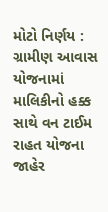મોટો નિર્ણય : ગ્રામીણ આવાસ યોજનામાં માલિકીનો હક્ક સાથે વન ટાઈમ રાહત યોજના જાહેર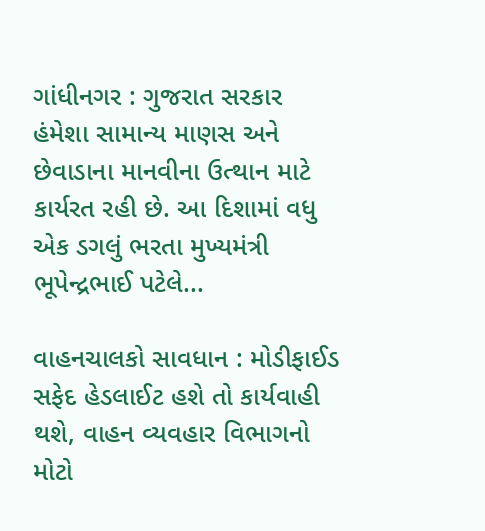ગાંધીનગર : ગુજરાત સરકાર હંમેશા સામાન્ય માણસ અને છેવાડાના માનવીના ઉત્થાન માટે કાર્યરત રહી છે. આ દિશામાં વધુ એક ડગલું ભરતા મુખ્યમંત્રી ભૂપેન્દ્રભાઈ પટેલે...

વાહનચાલકો સાવધાન : મોડીફાઈડ સફેદ હેડલાઈટ હશે તો કાર્યવાહી થશે, વાહન વ્યવહાર વિભાગનો મોટો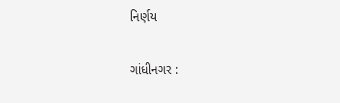નિર્ણય

ગાંધીનગર :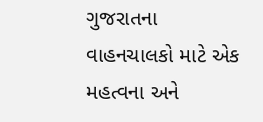ગુજરાતના વાહનચાલકો માટે એક મહત્વના અને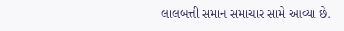લાલબત્તી સમાન સમાચાર સામે આવ્યા છે.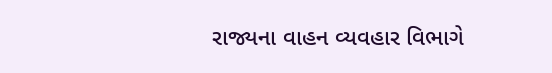રાજ્યના વાહન વ્યવહાર વિભાગે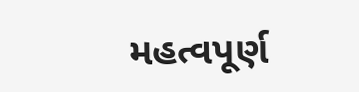મહત્વપૂર્ણ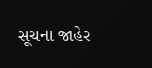સૂચના જાહેર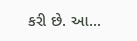કરી છે. આ...